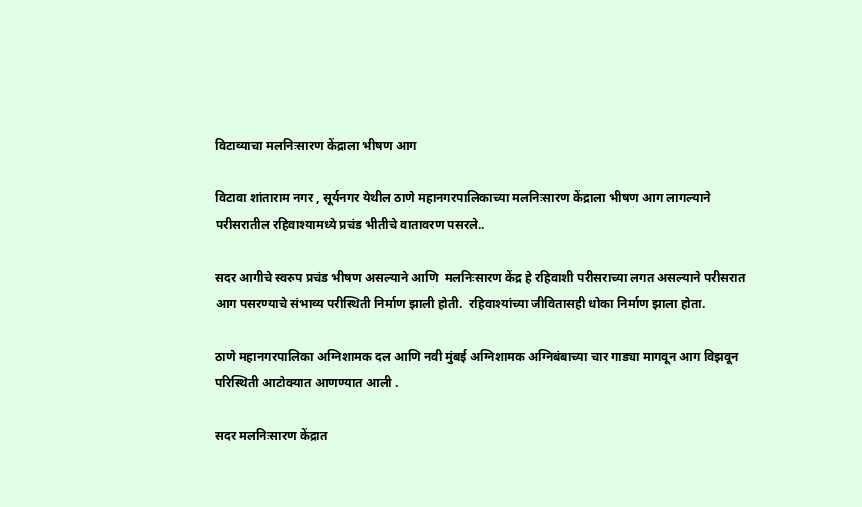विटाव्याचा मलनिःसारण केंद्राला भीषण आग

विटावा शांताराम नगर , सूर्यनगर येथील ठाणे महानगरपालिकाच्या मलनिःसारण केंद्राला भीषण आग लागल्याने परीसरातील रहिवाश्यामध्ये प्रचंड भीतीचे वातावरण पसरले..

सदर आगीचे स्वरुप प्रचंड भीषण असल्याने आणि  मलनिःसारण केंद्र हे रहिवाशी परीसराच्या लगत असल्याने परीसरात आग पसरण्याचे संभाव्य परीस्थिती निर्माण झाली होती.  रहिवाश्यांच्या जीवितासही धोका निर्माण झाला होता.

ठाणे महानगरपालिका अग्निशामक दल आणि नवी मुंबई अग्निशामक अग्निबंबाच्या चार गाड्या मागवून आग विझवून परिस्थिती आटोक्यात आणण्यात आली .

सदर मलनिःसारण केंद्रात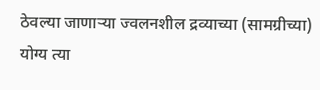ठेवल्या जाणाऱ्या ज्वलनशील द्रव्याच्या (सामग्रीच्या) योग्य त्या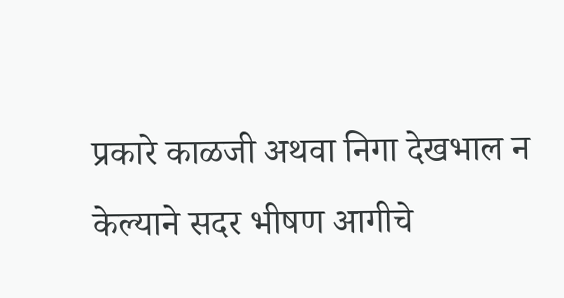प्रकारे काळजी अथवा निगा देखभाल न केल्याने सदर भीषण आगीचे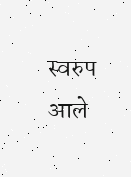स्वरुप आले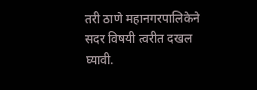तरी ठाणे महानगरपालिकेने सदर विषयी त्वरीत दखल घ्यावी.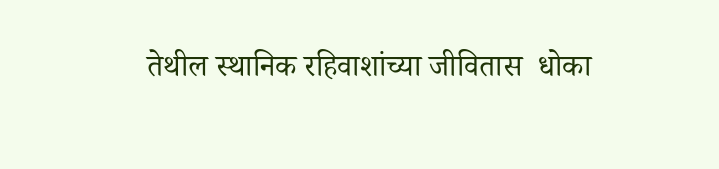तेथील स्थानिक रहिवाशांच्या जीवितास  धोका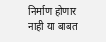निर्माण होणार नाही या बाबत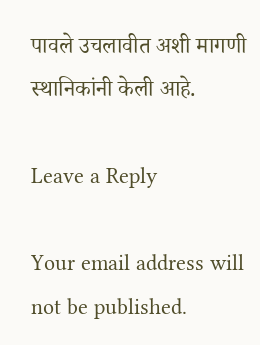पावले उचलावीत अशी मागणी स्थानिकांनी केली आहे.

Leave a Reply

Your email address will not be published.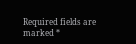Required fields are marked *